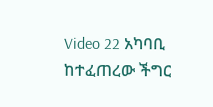Video 22 አካባቢ ከተፈጠረው ችግር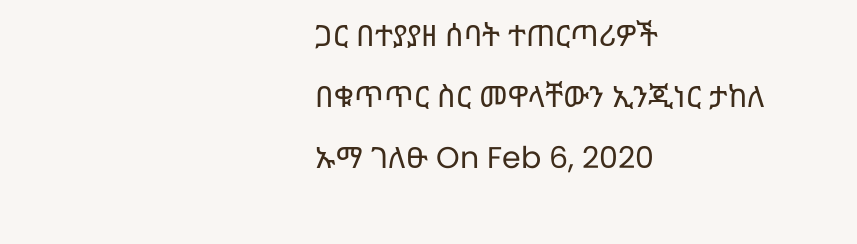ጋር በተያያዘ ሰባት ተጠርጣሪዎች በቁጥጥር ስር መዋላቸውን ኢንጂነር ታከለ ኡማ ገለፁ On Feb 6, 2020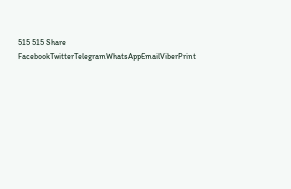515 515 Share FacebookTwitterTelegramWhatsAppEmailViberPrint